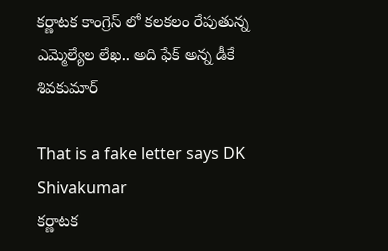కర్ణాటక కాంగ్రెస్ లో కలకలం రేపుతున్న ఎమ్మెల్యేల లేఖ.. అది ఫేక్ అన్న డీకే శివకుమార్

That is a fake letter says DK Shivakumar
కర్ణాటక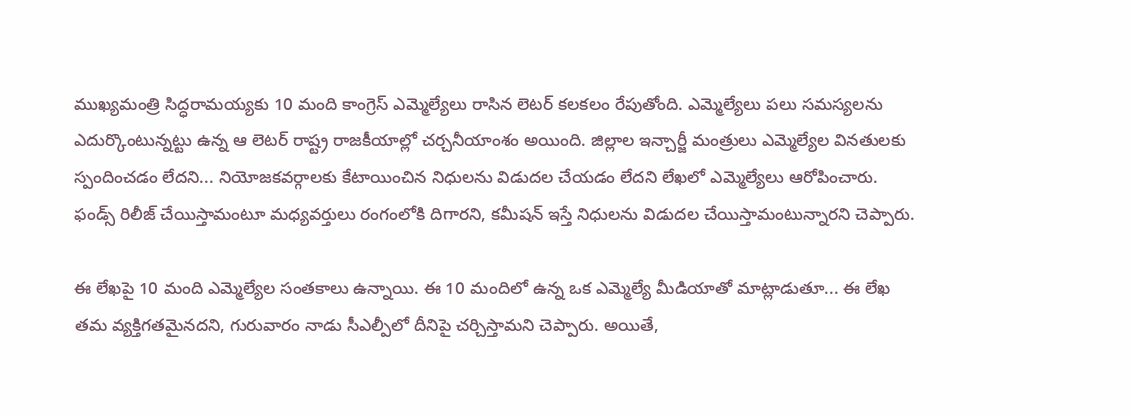ముఖ్యమంత్రి సిద్ధరామయ్యకు 10 మంది కాంగ్రెస్ ఎమ్మెల్యేలు రాసిన లెటర్ కలకలం రేపుతోంది. ఎమ్మెల్యేలు పలు సమస్యలను ఎదుర్కొంటున్నట్టు ఉన్న ఆ లెటర్ రాష్ట్ర రాజకీయాల్లో చర్చనీయాంశం అయింది. జిల్లాల ఇన్చార్జీ మంత్రులు ఎమ్మెల్యేల వినతులకు స్పందించడం లేదని... నియోజకవర్గాలకు కేటాయించిన నిధులను విడుదల చేయడం లేదని లేఖలో ఎమ్మెల్యేలు ఆరోపించారు. ఫండ్స్ రిలీజ్ చేయిస్తామంటూ మధ్యవర్తులు రంగంలోకి దిగారని, కమీషన్ ఇస్తే నిధులను విడుదల చేయిస్తామంటున్నారని చెప్పారు.

ఈ లేఖపై 10 మంది ఎమ్మెల్యేల సంతకాలు ఉన్నాయి. ఈ 10 మందిలో ఉన్న ఒక ఎమ్మెల్యే మీడియాతో మాట్లాడుతూ... ఈ లేఖ తమ వ్యక్తిగతమైనదని, గురువారం నాడు సీఎల్పీలో దీనిపై చర్చిస్తామని చెప్పారు. అయితే,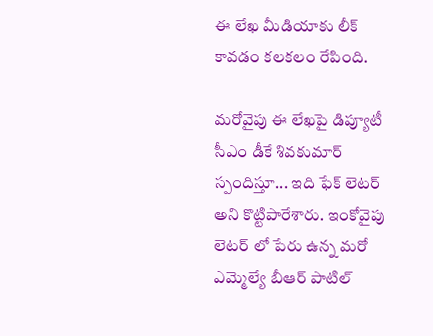ఈ లేఖ మీడియాకు లీక్ కావడం కలకలం రేపింది.

మరోవైపు ఈ లేఖపై డిప్యూటీ సీఎం డీకే శివకుమార్ స్పందిస్తూ... ఇది ఫేక్ లెటర్ అని కొట్టిపారేశారు. ఇంకోవైపు లెటర్ లో పేరు ఉన్న మరో ఎమ్మెల్యే బీఆర్ పాటిల్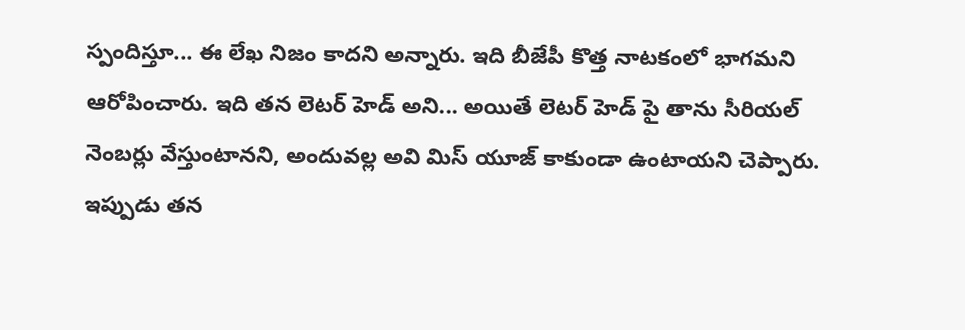స్పందిస్తూ... ఈ లేఖ నిజం కాదని అన్నారు. ఇది బీజేపీ కొత్త నాటకంలో భాగమని ఆరోపించారు. ఇది తన లెటర్ హెడ్ అని... అయితే లెటర్ హెడ్ పై తాను సీరియల్ నెంబర్లు వేస్తుంటానని, అందువల్ల అవి మిస్ యూజ్ కాకుండా ఉంటాయని చెప్పారు. ఇప్పుడు తన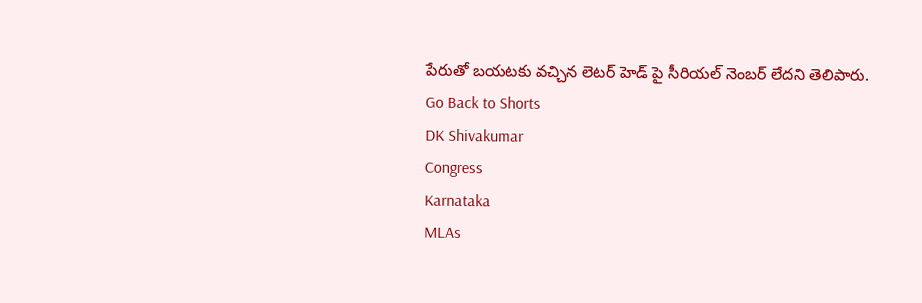పేరుతో బయటకు వచ్చిన లెటర్ హెడ్ పై సీరియల్ నెంబర్ లేదని తెలిపారు.
Go Back to Shorts
DK Shivakumar
Congress
Karnataka
MLAs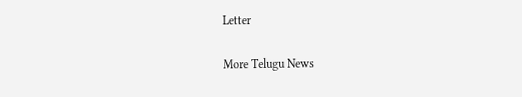Letter

More Telugu News